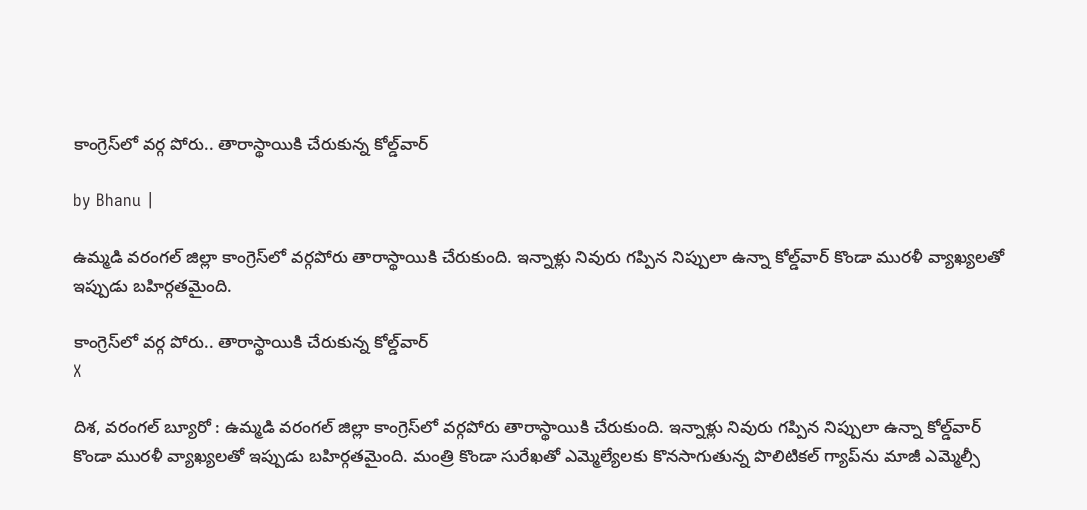కాంగ్రెస్‌లో వ‌ర్గ పోరు.. తారాస్థాయికి చేరుకున్న కోల్డ్‌వార్‌

by Bhanu |

ఉమ్మ‌డి వ‌రంగ‌ల్ జిల్లా కాంగ్రెస్‌లో వ‌ర్గ‌పోరు తారాస్థాయికి చేరుకుంది. ఇన్నాళ్లు నివురు గ‌ప్పిన నిప్పులా ఉన్నా కోల్డ్‌వార్ కొండా ముర‌ళీ వ్యాఖ్య‌ల‌తో ఇప్పుడు బ‌హిర్గ‌త‌మైంది.

కాంగ్రెస్‌లో వ‌ర్గ పోరు.. తారాస్థాయికి చేరుకున్న కోల్డ్‌వార్‌
X

దిశ‌, వ‌రంగ‌ల్ బ్యూరో : ఉమ్మ‌డి వ‌రంగ‌ల్ జిల్లా కాంగ్రెస్‌లో వ‌ర్గ‌పోరు తారాస్థాయికి చేరుకుంది. ఇన్నాళ్లు నివురు గ‌ప్పిన నిప్పులా ఉన్నా కోల్డ్‌వార్ కొండా ముర‌ళీ వ్యాఖ్య‌ల‌తో ఇప్పుడు బ‌హిర్గ‌త‌మైంది. మంత్రి కొండా సురేఖ‌తో ఎమ్మెల్యేల‌కు కొన‌సాగుతున్న పొలిటిక‌ల్ గ్యాప్‌ను మాజీ ఎమ్మెల్సీ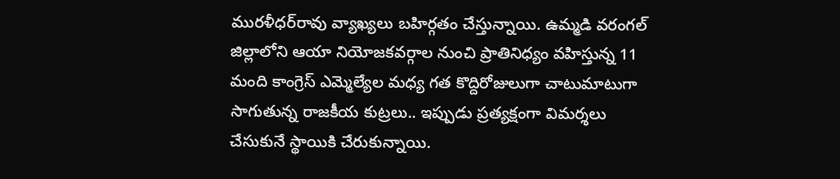ముర‌ళీధ‌ర్‌రావు వ్యాఖ్య‌లు బ‌హిర్గ‌తం చేస్తున్నాయి. ఉమ్మ‌డి వ‌రంగ‌ల్ జిల్లాలోని ఆయా నియోజ‌క‌వ‌ర్గాల నుంచి ప్రాతినిధ్యం వ‌హిస్తున్న 11 మంది కాంగ్రెస్‌ ఎమ్మెల్యేల మ‌ధ్య గ‌త కొద్దిరోజులుగా చాటుమాటుగా సాగుతున్న రాజ‌కీయ కుట్ర‌లు.. ఇప్పుడు ప్ర‌త్య‌క్షంగా విమ‌ర్శ‌లు చేసుకునే స్థాయికి చేరుకున్నాయి.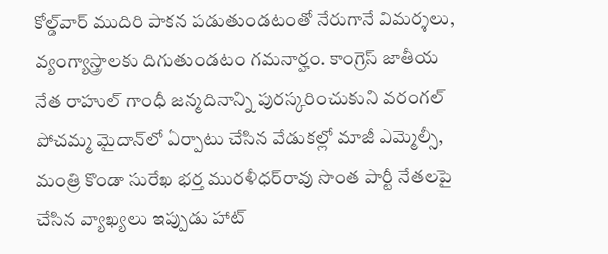కోల్డ్‌వార్ ముదిరి పాక‌న ప‌డుతుండ‌టంతో నేరుగానే విమ‌ర్శ‌లు, వ్య‌ంగ్యాస్త్రాల‌కు దిగుతుండ‌టం గ‌మ‌నార్హం. కాంగ్రెస్ జాతీయ నేత రాహుల్ గాంధీ జ‌న్మ‌దినాన్ని పుర‌స్క‌రించుకుని వ‌రంగ‌ల్ పోచ‌మ్మ‌ మైదాన్‌లో ఏర్పాటు చేసిన వేడుక‌ల్లో మాజీ ఎమ్మెల్సీ, మంత్రి కొండా సురేఖ భ‌ర్త ముర‌ళీధ‌ర్‌రావు సొంత పార్టీ నేత‌ల‌పై చేసిన వ్యాఖ్య‌లు ఇప్పుడు హాట్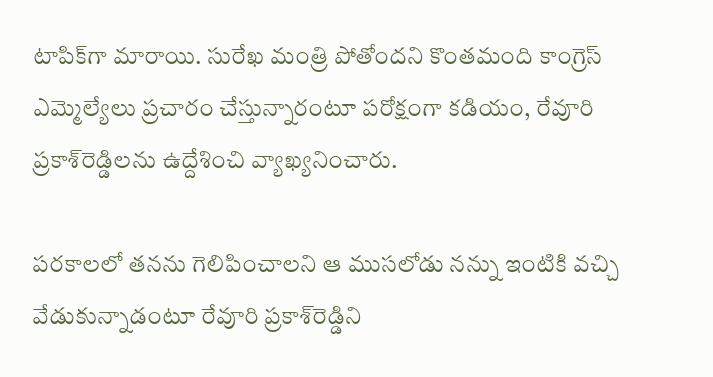టాపిక్‌గా మారాయి. సురేఖ మంత్రి పోతోంద‌ని కొంత‌మంది కాంగ్రెస్ ఎమ్మెల్యేలు ప్ర‌చారం చేస్తున్నారంటూ ప‌రోక్షంగా క‌డియం, రేవూరి ప్ర‌కాశ్‌రెడ్డిల‌ను ఉద్దేశించి వ్యాఖ్య‌నించారు.

ప‌ర‌కాల‌లో త‌న‌ను గెలిపించాల‌ని ఆ ముస‌లోడు న‌న్ను ఇంటికి వ‌చ్చి వేడుకున్నాడంటూ రేవూరి ప్ర‌కాశ్‌రెడ్డిని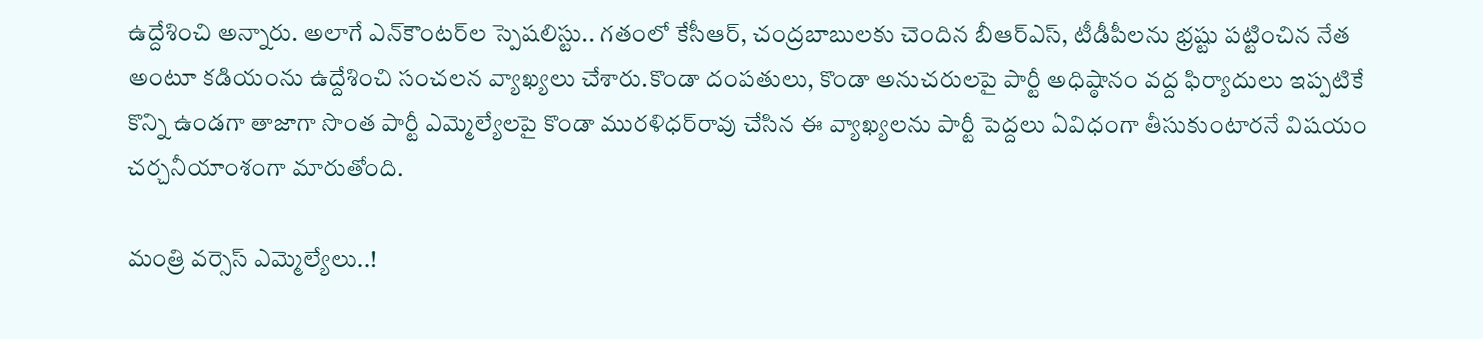ఉద్దేశించి అన్నారు. అలాగే ఎన్‌కౌంట‌ర్‌ల స్పెష‌లిస్టు.. గ‌తంలో కేసీఆర్‌, చంద్ర‌బాబుల‌కు చెందిన బీఆర్ఎస్‌, టీడీపీల‌ను భ్ర‌ష్టు ప‌ట్టించిన నేత అంటూ క‌డియంను ఉద్దేశించి సంచ‌ల‌న వ్యాఖ్య‌లు చేశారు.కొండా దంప‌తులు, కొండా అనుచ‌రుల‌పై పార్టీ అధిష్ఠానం వ‌ద్ద ఫిర్యాదులు ఇప్ప‌టికే కొన్ని ఉండ‌గా తాజాగా సొంత పార్టీ ఎమ్మెల్యేల‌పై కొండా ముర‌ళిధ‌ర్‌రావు చేసిన ఈ వ్యాఖ్య‌లను పార్టీ పెద్ద‌లు ఏవిధంగా తీసుకుంటార‌నే విష‌యం చ‌ర్చ‌నీయాంశంగా మారుతోంది.

మంత్రి వ‌ర్సెస్ ఎమ్మెల్యేలు..!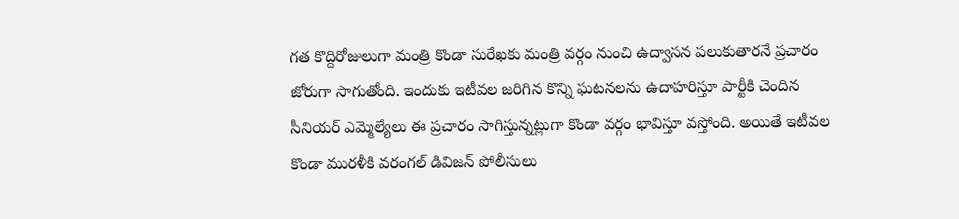గ‌త కొద్దిరోజులుగా మంత్రి కొండా సురేఖ‌కు మంత్రి వ‌ర్గం నుంచి ఉద్వాస‌న పలుకుతార‌నే ప్ర‌చారం జోరుగా సాగుతోంది. ఇందుకు ఇటీవ‌ల జ‌రిగిన కొన్ని ఘ‌ట‌న‌ల‌ను ఉదాహ‌రిస్తూ పార్టీకి చెందిన సీనియ‌ర్ ఎమ్మెల్యేలు ఈ ప్ర‌చారం సాగిస్తున్న‌ట్లుగా కొండా వ‌ర్గం భావిస్తూ వ‌స్తోంది. అయితే ఇటీవ‌ల కొండా ముర‌ళీకి వ‌రంగ‌ల్ డివిజ‌న్ పోలీసులు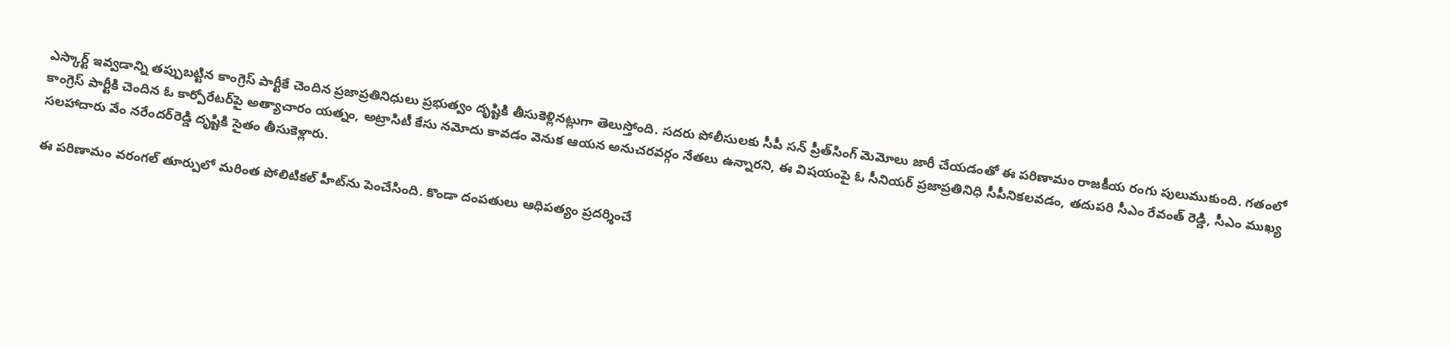ఎస్కార్ట్ ఇవ్వ‌డాన్ని త‌ప్పుబ‌ట్టిన కాంగ్రెస్ పార్టీకే చెందిన ప్ర‌జాప్ర‌తినిధులు ప్ర‌భుత్వం దృష్టికి తీసుకెళ్లిన‌ట్లుగా తెలుస్తోంది. స‌ద‌రు పోలీసుల‌కు సీపీ స‌న్ ప్రీత్‌సింగ్ మెమోలు జారీ చేయ‌డంతో ఈ ప‌రిణామం రాజ‌కీయ రంగు పులుముకుంది. గ‌తంలో కాంగ్రెస్ పార్టీకి చెందిన ఓ కార్పోరేట‌ర్‌పై అత్యాచారం య‌త్నం, అట్రాసిటీ కేసు న‌మోదు కావ‌డం వెనుక ఆయ‌న అనుచ‌ర‌వ‌ర్గం నేత‌లు ఉన్నార‌ని, ఈ విష‌యంపై ఓ సీనియ‌ర్ ప్ర‌జాప్ర‌తినిధి సీపీనిక‌ల‌వ‌డం, త‌దుప‌రి సీఎం రేవంత్ రెడ్డి, సీఎం ముఖ్య స‌ల‌హాదారు వేం న‌రేంద‌ర్‌రెడ్డి దృష్టికి సైతం తీసుకెళ్లారు.

ఈ ప‌రిణామం వ‌రంగ‌ల్ తూర్పులో మ‌రింత పోలిటిక‌ల్ హీట్‌ను పెంచేసింది. కొండా దంప‌తులు ఆధిప‌త్యం ప్ర‌ద‌ర్శించే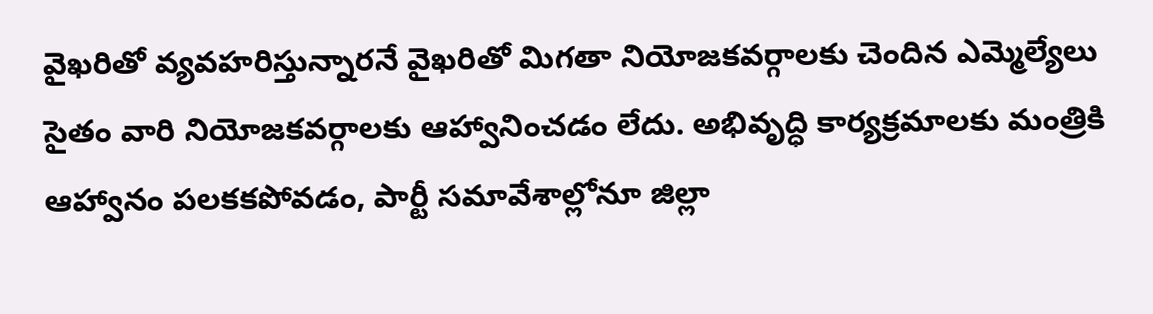వైఖ‌రితో వ్య‌వ‌హ‌రిస్తున్నార‌నే వైఖ‌రితో మిగ‌తా నియోజ‌క‌వ‌ర్గాల‌కు చెందిన ఎమ్మెల్యేలు సైతం వారి నియోజ‌క‌వ‌ర్గాల‌కు ఆహ్వానించ‌డం లేదు. అభివృద్ధి కార్య‌క్ర‌మాల‌కు మంత్రికి ఆహ్వానం ప‌ల‌క‌క‌పోవ‌డం, పార్టీ స‌మావేశాల్లోనూ జిల్లా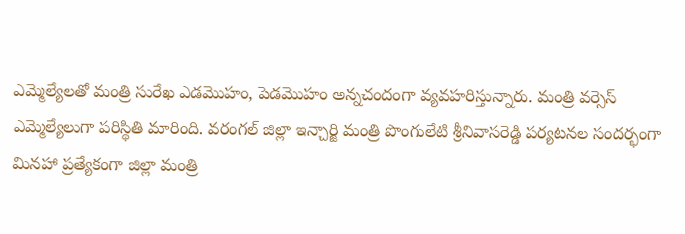ఎమ్మెల్యేల‌తో మంత్రి సురేఖ ఎడ‌మొహం, పెడ‌మొహం అన్న‌చందంగా వ్య‌వ‌హ‌రిస్తున్నారు. మంత్రి వ‌ర్సెస్ ఎమ్మెల్యేలుగా ప‌రిస్థితి మారింది. వ‌రంగ‌ల్ జిల్లా ఇన్చార్జి మంత్రి పొంగులేటి శ్రీనివాస‌రెడ్డి ప‌ర్య‌ట‌న‌ల సంద‌ర్భంగా మిన‌హా ప్ర‌త్యేకంగా జిల్లా మంత్రి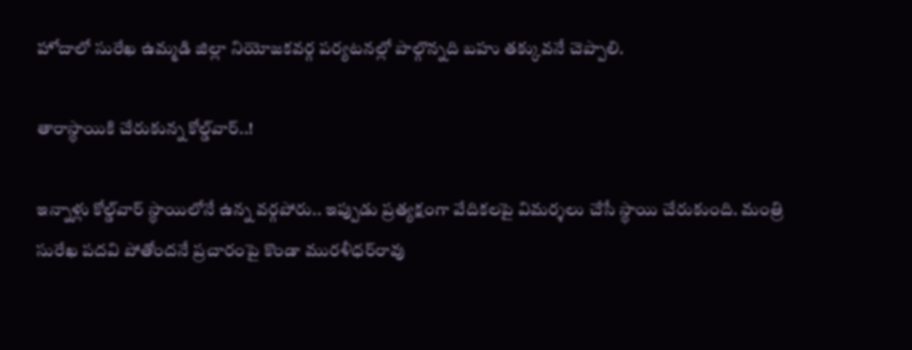హోదాలో సురేఖ ఉమ్మ‌డి జిల్లా నియోజ‌క‌వ‌ర్గ ప‌ర్య‌ట‌న‌ల్లో పాల్గొన్న‌ది బ‌హు త‌క్కువ‌నే చెప్పాలి.

తారాస్థాయికి చేరుకున్న కోల్డ్‌వార్‌..!

ఇన్నాళ్లు కోల్డ్‌వార్ స్థాయిలోనే ఉన్న వ‌ర్గ‌పోరు.. ఇప్పుడు ప్ర‌త్య‌క్షంగా వేదిక‌ల‌పై విమ‌ర్శ‌లు చేసే స్థాయి చేరుకుంది. మంత్రి సురేఖ ప‌ద‌వి పోతోంద‌నే ప్ర‌చారంపై కొండా ముర‌ళీధ‌ర్‌రావు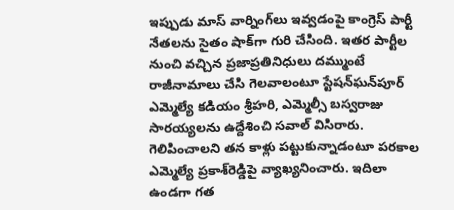ఇప్పుడు మాస్ వార్నింగ్‌లు ఇవ్వ‌డంపై కాంగ్రెస్ పార్టీ నేత‌ల‌ను సైతం షాక్‌గా గురి చేసింది. ఇత‌ర పార్టీల నుంచి వ‌చ్చిన ప్ర‌జాప్ర‌తినిధులు ద‌మ్ముంటే రాజీనామాలు చేసి గెల‌వాలంటూ స్టేష‌న్‌ఘ‌న్‌పూర్ ఎమ్మెల్యే క‌డియం శ్రీహ‌రి, ఎమ్మెల్సీ బ‌స్వ‌రాజు సార‌య్య‌ల‌ను ఉద్దేశించి స‌వాల్ విసిరారు. గెలిపించాల‌ని త‌న కాళ్లు ప‌ట్టుకున్నాడంటూ ప‌ర‌కాల ఎమ్మెల్యే ప్ర‌కాశ్‌రెడ్డిపై వ్యాఖ్య‌నించారు. ఇదిలా ఉండ‌గా గ‌త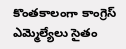కొంత‌కాలంగా కాంగ్రెస్ ఎమ్మెల్యేలు సైతం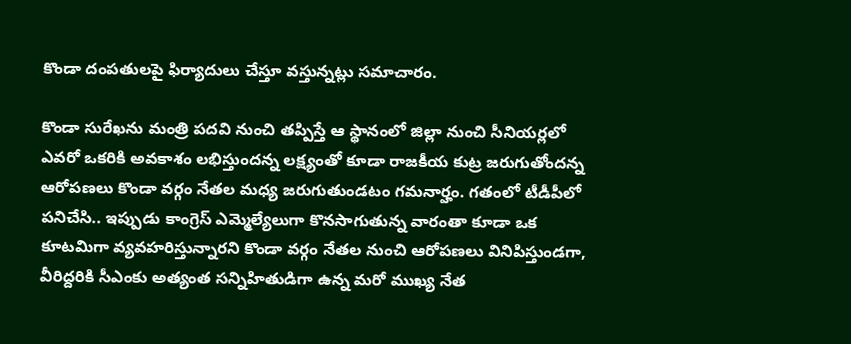కొండా దంప‌తుల‌పై ఫిర్యాదులు చేస్తూ వ‌స్తున్న‌ట్లు స‌మాచారం.

కొండా సురేఖ‌ను మంత్రి ప‌ద‌వి నుంచి త‌ప్పిస్తే ఆ స్థానంలో జిల్లా నుంచి సీనియ‌ర్ల‌లో ఎవ‌రో ఒక‌రికి అవ‌కాశం ల‌భిస్తుంద‌న్న ల‌క్ష్యంతో కూడా రాజ‌కీయ కుట్ర జ‌రుగుతోంద‌న్న ఆరోప‌ణ‌లు కొండా వ‌ర్గం నేత‌ల మ‌ధ్య జ‌రుగుతుండ‌టం గ‌మ‌నార్హం. గ‌తంలో టీడీపీలో ప‌నిచేసి.. ఇప్పుడు కాంగ్రెస్ ఎమ్మెల్యేలుగా కొన‌సాగుతున్న వారంతా కూడా ఒక కూట‌మిగా వ్య‌వ‌హ‌రిస్తున్నార‌ని కొండా వ‌ర్గం నేత‌ల నుంచి ఆరోప‌ణ‌లు వినిపిస్తుండ‌గా, వీరిద్ద‌రికి సీఎంకు అత్యంత స‌న్నిహితుడిగా ఉన్న మ‌రో ముఖ్య నేత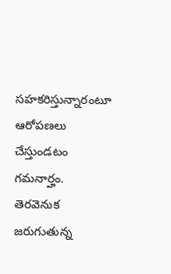స‌హ‌క‌రిస్తున్నారంటూ ఆరోప‌ణ‌లు చేస్తుండ‌టం గ‌మ‌నార్హం. తెర‌వెనుక జ‌రుగుతున్న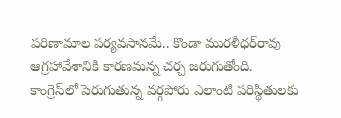ప‌రిణామాల ప‌ర్య‌వ‌సాన‌మే.. కొండా ముర‌ళీధ‌ర్‌రావు ఆగ్రహావేశానికి కార‌ణ‌మ‌న్న చ‌ర్చ జ‌రుగుతోంది. కాంగ్రెస్‌లో పెరుగుతున్న వ‌ర్గ‌పోరు ఎలాంటి పరిస్థితుల‌కు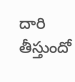దారి తీస్తుందో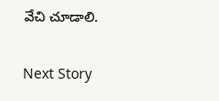వేచి చూడాలి.

Next Story